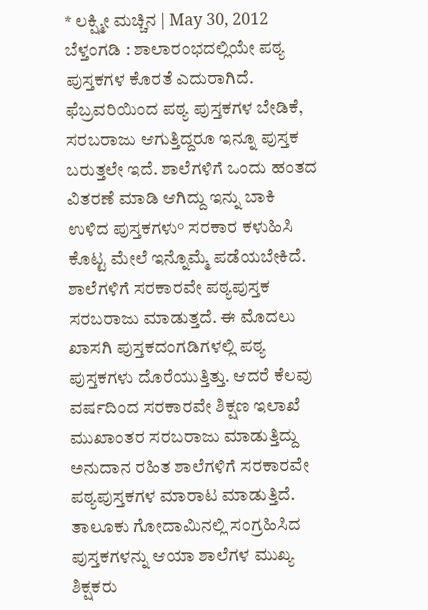* ಲಕ್ಷ್ಮೀ ಮಚ್ಚಿನ | May 30, 2012
ಬೆಳ್ತಂಗಡಿ : ಶಾಲಾರಂಭದಲ್ಲಿಯೇ ಪಠ್ಯ ಪುಸ್ತಕಗಳ ಕೊರತೆ ಎದುರಾಗಿದೆ. ಫೆಬ್ರವರಿಯಿಂದ ಪಠ್ಯ ಪುಸ್ತಕಗಳ ಬೇಡಿಕೆ, ಸರಬರಾಜು ಆಗುತ್ತಿದ್ದರೂ ಇನ್ನೂ ಪುಸ್ತಕ ಬರುತ್ತಲೇ ಇದೆ. ಶಾಲೆಗಳಿಗೆ ಒಂದು ಹಂತದ ವಿತರಣೆ ಮಾಡಿ ಆಗಿದ್ದು ಇನ್ನು ಬಾಕಿ ಉಳಿದ ಪುಸ್ತಕಗಳು° ಸರಕಾರ ಕಳುಹಿಸಿ ಕೊಟ್ಟ ಮೇಲೆ ಇನ್ನೊಮ್ಮೆ ಪಡೆಯಬೇಕಿದೆ.
ಶಾಲೆಗಳಿಗೆ ಸರಕಾರವೇ ಪಠ್ಯಪುಸ್ತಕ ಸರಬರಾಜು ಮಾಡುತ್ತದೆ. ಈ ಮೊದಲು ಖಾಸಗಿ ಪುಸ್ತಕದಂಗಡಿಗಳಲ್ಲಿ ಪಠ್ಯ ಪುಸ್ತಕಗಳು ದೊರೆಯುತ್ತಿತ್ತು. ಆದರೆ ಕೆಲವು ವರ್ಷದಿಂದ ಸರಕಾರವೇ ಶಿಕ್ಷಣ ಇಲಾಖೆ ಮುಖಾಂತರ ಸರಬರಾಜು ಮಾಡುತ್ತಿದ್ದು ಅನುದಾನ ರಹಿತ ಶಾಲೆಗಳಿಗೆ ಸರಕಾರವೇ ಪಠ್ಯಪುಸ್ತಕಗಳ ಮಾರಾಟ ಮಾಡುತ್ತಿದೆ. ತಾಲೂಕು ಗೋದಾಮಿನಲ್ಲಿ ಸಂಗ್ರಹಿಸಿದ ಪುಸ್ತಕಗಳನ್ನು ಆಯಾ ಶಾಲೆಗಳ ಮುಖ್ಯ ಶಿಕ್ಷಕರು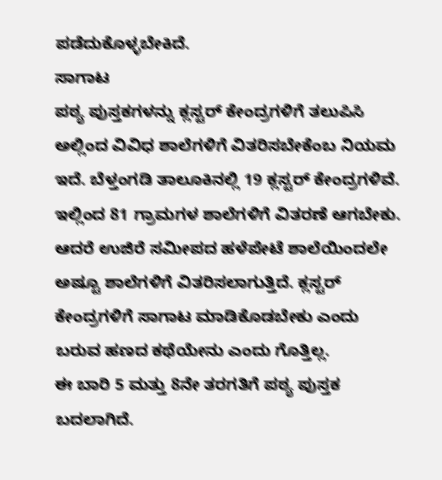ಪಡೆದುಕೊಳ್ಳಬೇಕಿದೆ.
ಸಾಗಾಟ
ಪಠ್ಯ ಪುಸ್ತಕಗಳನ್ನು ಕ್ಲಸ್ಟರ್ ಕೇಂದ್ರಗಳಿಗೆ ತಲುಪಿಸಿ ಅಲ್ಲಿಂದ ವಿವಿಧ ಶಾಲೆಗಳಿಗೆ ವಿತರಿಸಬೇಕೆಂಬ ನಿಯಮ ಇದೆ. ಬೆಳ್ತಂಗಡಿ ತಾಲೂಕಿನಲ್ಲಿ 19 ಕ್ಲಸ್ಟರ್ ಕೇಂದ್ರಗಳಿವೆ. ಇಲ್ಲಿಂದ 81 ಗ್ರಾಮಗಳ ಶಾಲೆಗಳಿಗೆ ವಿತರಣೆ ಆಗಬೇಕು. ಆದರೆ ಉಜಿರೆ ಸಮೀಪದ ಹಳೆಪೇಟೆ ಶಾಲೆಯಿಂದಲೇ ಅಷ್ಟೂ ಶಾಲೆಗಳಿಗೆ ವಿತರಿಸಲಾಗುತ್ತಿದೆ. ಕ್ಲಸ್ಟರ್ ಕೇಂದ್ರಗಳಿಗೆ ಸಾಗಾಟ ಮಾಡಿಕೊಡಬೇಕು ಎಂದು ಬರುವ ಹಣದ ಕಥೆಯೇನು ಎಂದು ಗೊತ್ತಿಲ್ಲ.
ಈ ಬಾರಿ 5 ಮತ್ತು 8ನೇ ತರಗತಿಗೆ ಪಠ್ಯ ಪುಸ್ತಕ ಬದಲಾಗಿದೆ.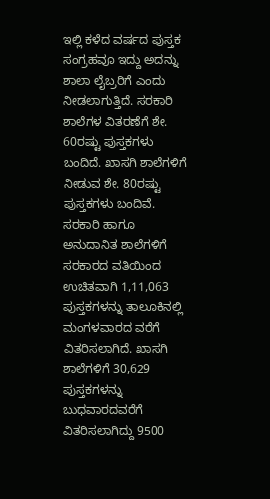ಇಲ್ಲಿ ಕಳೆದ ವರ್ಷದ ಪುಸ್ತಕ ಸಂಗ್ರಹವೂ ಇದ್ದು ಅದನ್ನು ಶಾಲಾ ಲೈಬ್ರರಿಗೆ ಎಂದು ನೀಡಲಾಗುತ್ತಿದೆ. ಸರಕಾರಿ ಶಾಲೆಗಳ ವಿತರಣೆಗೆ ಶೇ. 60ರಷ್ಟು ಪುಸ್ತಕಗಳು ಬಂದಿದೆ. ಖಾಸಗಿ ಶಾಲೆಗಳಿಗೆ ನೀಡುವ ಶೇ. 80ರಷ್ಟು ಪುಸ್ತಕಗಳು ಬಂದಿವೆ. ಸರಕಾರಿ ಹಾಗೂ ಅನುದಾನಿತ ಶಾಲೆಗಳಿಗೆ ಸರಕಾರದ ವತಿಯಿಂದ ಉಚಿತವಾಗಿ 1,11,063 ಪುಸ್ತಕಗಳನ್ನು ತಾಲೂಕಿನಲ್ಲಿ ಮಂಗಳವಾರದ ವರೆಗೆ ವಿತರಿಸಲಾಗಿದೆ. ಖಾಸಗಿ ಶಾಲೆಗಳಿಗೆ 30,629 ಪುಸ್ತಕಗಳನ್ನು ಬುಧವಾರದವರೆಗೆ ವಿತರಿಸಲಾಗಿದ್ದು 9500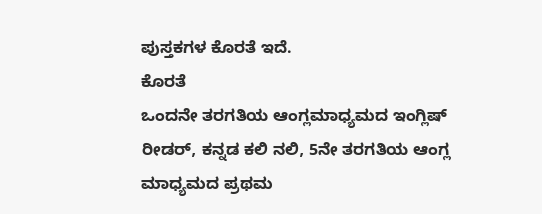ಪುಸ್ತಕಗಳ ಕೊರತೆ ಇದೆ.
ಕೊರತೆ
ಒಂದನೇ ತರಗತಿಯ ಆಂಗ್ಲಮಾಧ್ಯಮದ ಇಂಗ್ಲಿಷ್ ರೀಡರ್, ಕನ್ನಡ ಕಲಿ ನಲಿ, 5ನೇ ತರಗತಿಯ ಆಂಗ್ಲ ಮಾಧ್ಯಮದ ಪ್ರಥಮ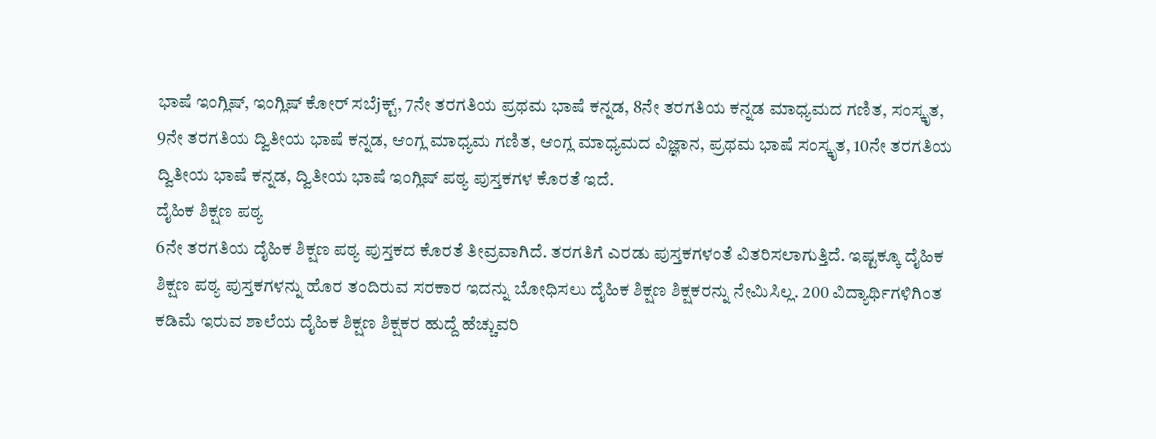ಭಾಷೆ ಇಂಗ್ಲಿಷ್, ಇಂಗ್ಲಿಷ್ ಕೋರ್ ಸಬೆjಕ್ಟ್, 7ನೇ ತರಗತಿಯ ಪ್ರಥಮ ಭಾಷೆ ಕನ್ನಡ, 8ನೇ ತರಗತಿಯ ಕನ್ನಡ ಮಾಧ್ಯಮದ ಗಣಿತ, ಸಂಸ್ಕೃತ, 9ನೇ ತರಗತಿಯ ದ್ವಿತೀಯ ಭಾಷೆ ಕನ್ನಡ, ಆಂಗ್ಲ ಮಾಧ್ಯಮ ಗಣಿತ, ಆಂಗ್ಲ ಮಾಧ್ಯಮದ ವಿಜ್ಞಾನ, ಪ್ರಥಮ ಭಾಷೆ ಸಂಸ್ಕೃತ, 10ನೇ ತರಗತಿಯ ದ್ವಿತೀಯ ಭಾಷೆ ಕನ್ನಡ, ದ್ವಿತೀಯ ಭಾಷೆ ಇಂಗ್ಲಿಷ್ ಪಠ್ಯ ಪುಸ್ತಕಗಳ ಕೊರತೆ ಇದೆ.
ದೈಹಿಕ ಶಿಕ್ಷಣ ಪಠ್ಯ
6ನೇ ತರಗತಿಯ ದೈಹಿಕ ಶಿಕ್ಷಣ ಪಠ್ಯ ಪುಸ್ತಕದ ಕೊರತೆ ತೀವ್ರವಾಗಿದೆ. ತರಗತಿಗೆ ಎರಡು ಪುಸ್ತಕಗಳಂತೆ ವಿತರಿಸಲಾಗುತ್ತಿದೆ. ಇಷ್ಟಕ್ಕೂ ದೈಹಿಕ ಶಿಕ್ಷಣ ಪಠ್ಯ ಪುಸ್ತಕಗಳನ್ನು ಹೊರ ತಂದಿರುವ ಸರಕಾರ ಇದನ್ನು ಬೋಧಿಸಲು ದೈಹಿಕ ಶಿಕ್ಷಣ ಶಿಕ್ಷಕರನ್ನು ನೇಮಿಸಿಲ್ಲ. 200 ವಿದ್ಯಾರ್ಥಿಗಳಿಗಿಂತ ಕಡಿಮೆ ಇರುವ ಶಾಲೆಯ ದೈಹಿಕ ಶಿಕ್ಷಣ ಶಿಕ್ಷಕರ ಹುದ್ದೆ ಹೆಚ್ಚುವರಿ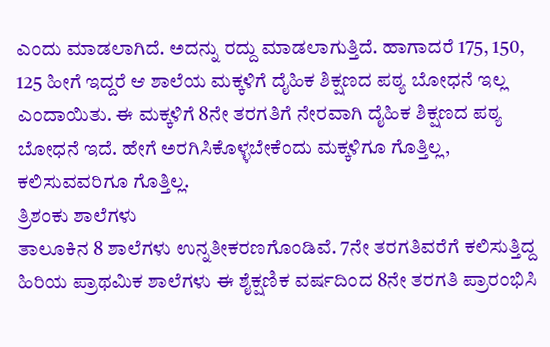ಎಂದು ಮಾಡಲಾಗಿದೆ. ಅದನ್ನು ರದ್ದು ಮಾಡಲಾಗುತ್ತಿದೆ. ಹಾಗಾದರೆ 175, 150, 125 ಹೀಗೆ ಇದ್ದರೆ ಆ ಶಾಲೆಯ ಮಕ್ಕಳಿಗೆ ದೈಹಿಕ ಶಿಕ್ಷಣದ ಪಠ್ಯ ಬೋಧನೆ ಇಲ್ಲ ಎಂದಾಯಿತು. ಈ ಮಕ್ಕಳಿಗೆ 8ನೇ ತರಗತಿಗೆ ನೇರವಾಗಿ ದೈಹಿಕ ಶಿಕ್ಷಣದ ಪಠ್ಯ ಬೋಧನೆ ಇದೆ. ಹೇಗೆ ಅರಗಿಸಿಕೊಳ್ಳಬೇಕೆಂದು ಮಕ್ಕಳಿಗೂ ಗೊತ್ತಿಲ್ಲ, ಕಲಿಸುವವರಿಗೂ ಗೊತ್ತಿಲ್ಲ.
ತ್ರಿಶಂಕು ಶಾಲೆಗಳು
ತಾಲೂಕಿನ 8 ಶಾಲೆಗಳು ಉನ್ನತೀಕರಣಗೊಂಡಿವೆ. 7ನೇ ತರಗತಿವರೆಗೆ ಕಲಿಸುತ್ತಿದ್ದ ಹಿರಿಯ ಪ್ರಾಥಮಿಕ ಶಾಲೆಗಳು ಈ ಶೈಕ್ಷಣಿಕ ವರ್ಷದಿಂದ 8ನೇ ತರಗತಿ ಪ್ರಾರಂಭಿಸಿ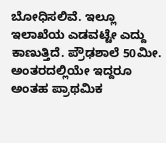ಬೋಧಿಸಲಿವೆ. ಇಲ್ಲೂ ಇಲಾಖೆಯ ಎಡವಟ್ಟೇ ಎದ್ದು ಕಾಣುತ್ತಿದೆ. ಪ್ರೌಢಶಾಲೆ 50ಮೀ. ಅಂತರದಲ್ಲಿಯೇ ಇದ್ದರೂ ಅಂತಹ ಪ್ರಾಥಮಿಕ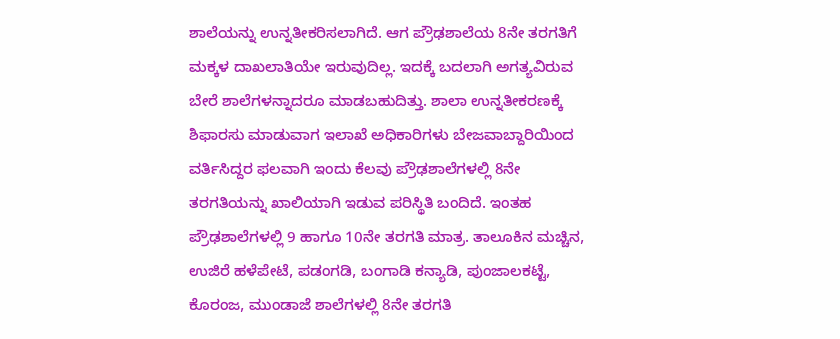ಶಾಲೆಯನ್ನು ಉನ್ನತೀಕರಿಸಲಾಗಿದೆ. ಆಗ ಪ್ರೌಢಶಾಲೆಯ 8ನೇ ತರಗತಿಗೆ ಮಕ್ಕಳ ದಾಖಲಾತಿಯೇ ಇರುವುದಿಲ್ಲ. ಇದಕ್ಕೆ ಬದಲಾಗಿ ಅಗತ್ಯವಿರುವ ಬೇರೆ ಶಾಲೆಗಳನ್ನಾದರೂ ಮಾಡಬಹುದಿತ್ತು. ಶಾಲಾ ಉನ್ನತೀಕರಣಕ್ಕೆ ಶಿಫಾರಸು ಮಾಡುವಾಗ ಇಲಾಖೆ ಅಧಿಕಾರಿಗಳು ಬೇಜವಾಬ್ದಾರಿಯಿಂದ ವರ್ತಿಸಿದ್ದರ ಫಲವಾಗಿ ಇಂದು ಕೆಲವು ಪ್ರೌಢಶಾಲೆಗಳಲ್ಲಿ 8ನೇ ತರಗತಿಯನ್ನು ಖಾಲಿಯಾಗಿ ಇಡುವ ಪರಿಸ್ಥಿತಿ ಬಂದಿದೆ. ಇಂತಹ ಪ್ರೌಢಶಾಲೆಗಳಲ್ಲಿ 9 ಹಾಗೂ 10ನೇ ತರಗತಿ ಮಾತ್ರ. ತಾಲೂಕಿನ ಮಚ್ಚಿನ, ಉಜಿರೆ ಹಳೆಪೇಟೆ, ಪಡಂಗಡಿ, ಬಂಗಾಡಿ ಕನ್ಯಾಡಿ, ಪುಂಜಾಲಕಟ್ಟೆ, ಕೊರಂಜ, ಮುಂಡಾಜೆ ಶಾಲೆಗಳಲ್ಲಿ 8ನೇ ತರಗತಿ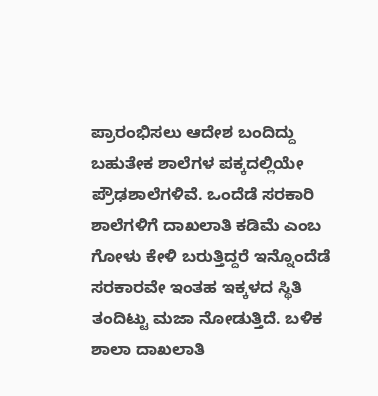ಪ್ರಾರಂಭಿಸಲು ಆದೇಶ ಬಂದಿದ್ದು ಬಹುತೇಕ ಶಾಲೆಗಳ ಪಕ್ಕದಲ್ಲಿಯೇ ಪ್ರೌಢಶಾಲೆಗಳಿವೆ. ಒಂದೆಡೆ ಸರಕಾರಿ ಶಾಲೆಗಳಿಗೆ ದಾಖಲಾತಿ ಕಡಿಮೆ ಎಂಬ ಗೋಳು ಕೇಳಿ ಬರುತ್ತಿದ್ದರೆ ಇನ್ನೊಂದೆಡೆ ಸರಕಾರವೇ ಇಂತಹ ಇಕ್ಕಳದ ಸ್ಥಿತಿ ತಂದಿಟ್ಟು ಮಜಾ ನೋಡುತ್ತಿದೆ. ಬಳಿಕ ಶಾಲಾ ದಾಖಲಾತಿ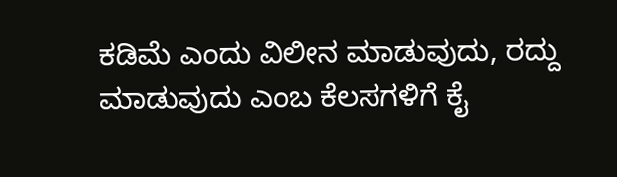ಕಡಿಮೆ ಎಂದು ವಿಲೀನ ಮಾಡುವುದು, ರದ್ದು ಮಾಡುವುದು ಎಂಬ ಕೆಲಸಗಳಿಗೆ ಕೈ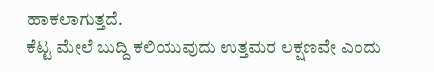ಹಾಕಲಾಗುತ್ತದೆ.
ಕೆಟ್ಟ ಮೇಲೆ ಬುದ್ದಿ ಕಲಿಯುವುದು ಉತ್ತಮರ ಲಕ್ಷಣವೇ ಎಂದು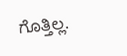ಗೊತ್ತಿಲ್ಲ.